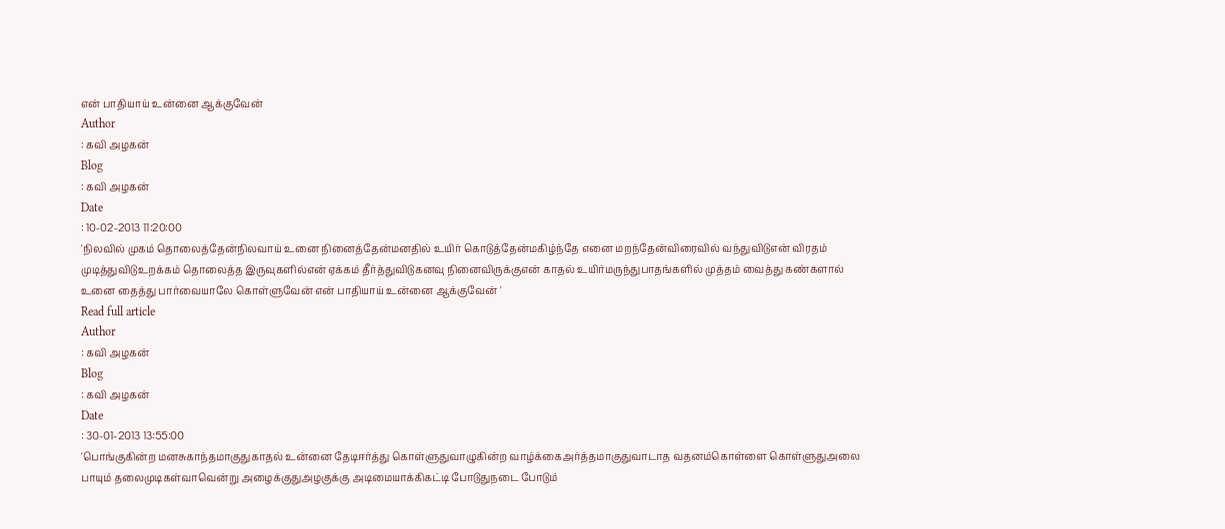என் பாதியாய் உன்னை ஆக்குவேன்
Author
: கவி அழகன்
Blog
: கவி அழகன்
Date
: 10-02-2013 11:20:00
'நிலவில் முகம் தொலைத்தேன்நிலவாய் உனை நினைத்தேன்மனதில் உயிர் கொடுத்தேன்மகிழ்ந்தே எனை மறந்தேன்விரைவில் வந்துவிடுஎன் விரதம் முடித்துவிடுஉறக்கம் தொலைத்த இருவுகளில்என் ஏக்கம் தீர்த்துவிடுகனவு நினைவிருக்குஎன் காதல் உயிர்மருந்துபாதங்களில் முத்தம் வைத்து கண்களால் உனை தைத்து பார்வையாலே கொள்ளுவேன் என் பாதியாய் உன்னை ஆக்குவேன் '
Read full article
Author
: கவி அழகன்
Blog
: கவி அழகன்
Date
: 30-01-2013 13:55:00
'பொங்குகின்ற மனசுகாந்தமாகுதுகாதல் உன்னை தேடிஈர்த்து கொள்ளுதுவாழுகின்ற வாழ்க்கைஅர்த்தமாகுதுவாடாத வதனம்கொள்ளை கொள்ளுதுஅலை பாயும் தலைமுடிகள்வாவென்று அழைக்குதுஅழகுக்கு அடிமையாக்கிகட்டி போடுதுநடை போடும்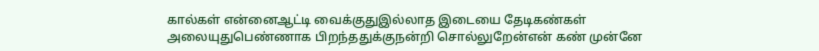கால்கள் என்னைஆட்டி வைக்குதுஇல்லாத இடையை தேடிகண்கள் அலையுதுபெண்ணாக பிறந்ததுக்குநன்றி சொல்லுறேன்என் கண் முன்னே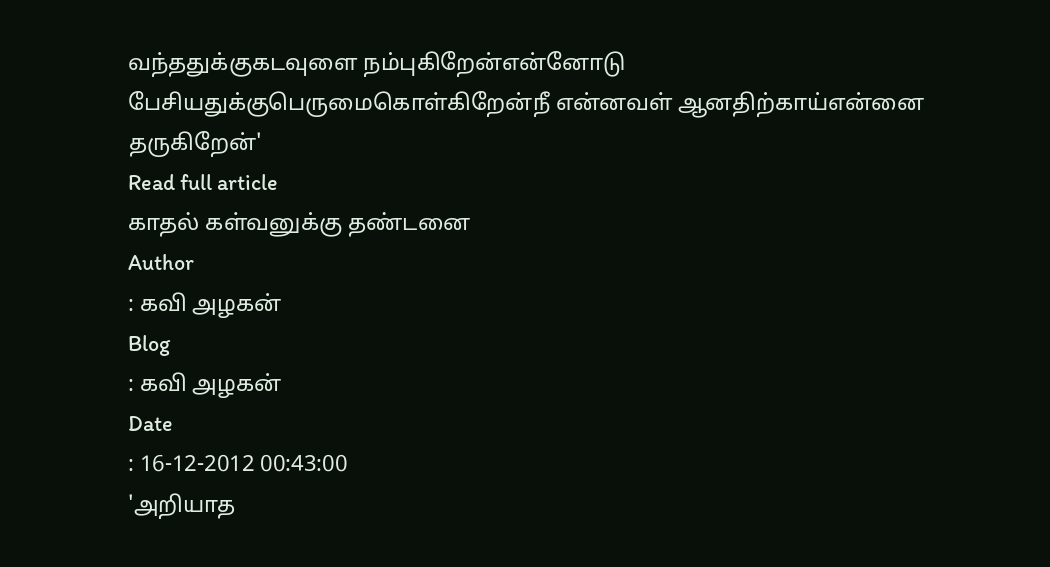வந்ததுக்குகடவுளை நம்புகிறேன்என்னோடு பேசியதுக்குபெருமைகொள்கிறேன்நீ என்னவள் ஆனதிற்காய்என்னை தருகிறேன்'
Read full article
காதல் கள்வனுக்கு தண்டனை
Author
: கவி அழகன்
Blog
: கவி அழகன்
Date
: 16-12-2012 00:43:00
'அறியாத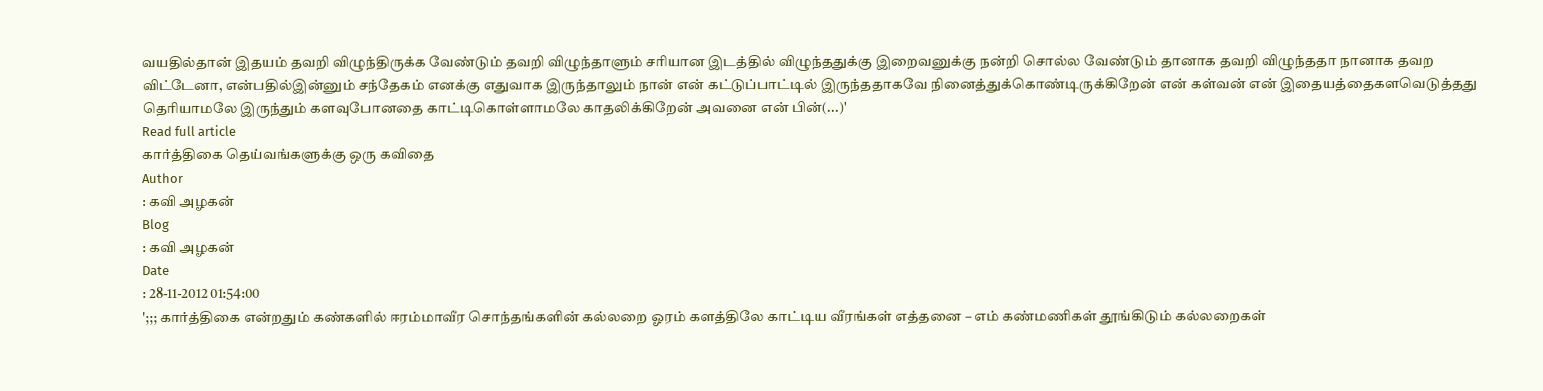வயதில்தான் இதயம் தவறி விழுந்திருக்க வேண்டும் தவறி விழுந்தாளும் சரியான இடத்தில் விழுந்ததுக்கு இறைவனுக்கு நன்றி சொல்ல வேண்டும் தானாக தவறி விழுந்ததா நானாக தவற விட்டேனா, என்பதில்இன்னும் சந்தேகம் எனக்கு எதுவாக இருந்தாலும் நான் என் கட்டுப்பாட்டில் இருந்ததாகவே நினைத்துக்கொண்டிருக்கிறேன் என் கள்வன் என் இதையத்தைகளவெடுத்தது தெரியாமலே இருந்தும் களவுபோனதை காட்டிகொள்ளாமலே காதலிக்கிறேன் அவனை என் பின்(...)'
Read full article
கார்த்திகை தெய்வங்களுக்கு ஒரு கவிதை
Author
: கவி அழகன்
Blog
: கவி அழகன்
Date
: 28-11-2012 01:54:00
';;; கார்த்திகை என்றதும் கண்களில் ஈரம்மாவீர சொந்தங்களின் கல்லறை ஓரம் களத்திலே காட்டிய வீரங்கள் எத்தனை – எம் கண்மணிகள் தூங்கிடும் கல்லறைகள்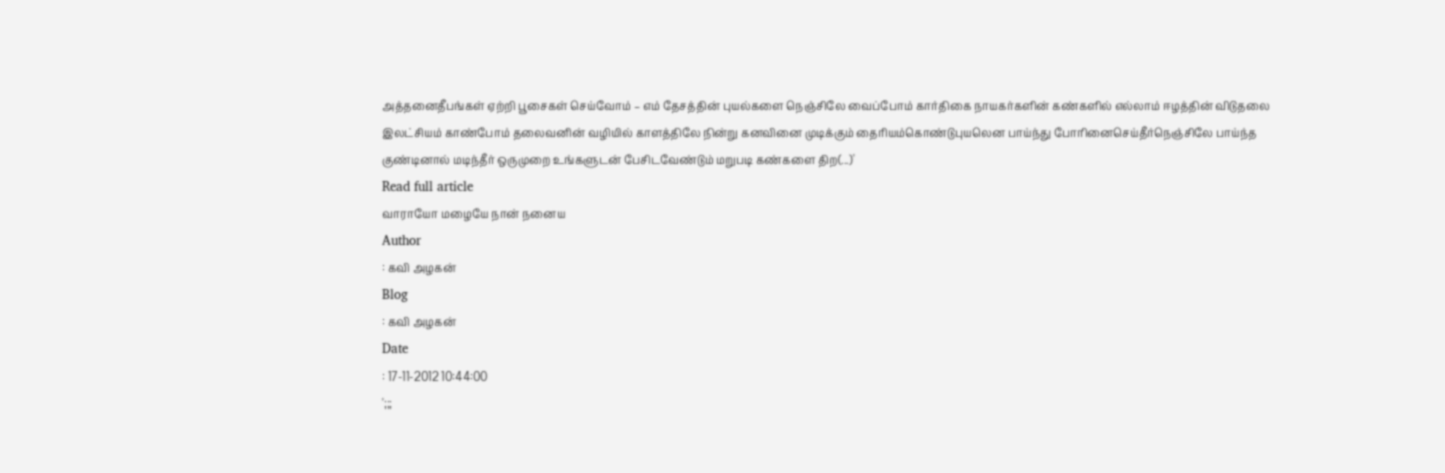அத்தனைதீபங்கள் ஏற்றி பூசைகள் செய்வோம் – எம் தேசத்தின் புயல்களை நெஞ்சிலே வைப்போம் கார்திகை நாயகர்களின் கண்களில் எல்லாம் ஈழத்தின் விடுதலை இலட்சியம் காண்போம் தலைவனின் வழியில் காளத்திலே நின்று கனவினை முடிக்கும் தைரியம்கொண்டுபுயலென பாய்ந்து போரினைசெய்தீர்நெஞ்சிலே பாய்ந்த குண்டினால் மடிந்தீர் ஒருமுறை உங்களுடன் பேசிடவேண்டும் மறுபடி கண்களை திற(...)'
Read full article
வாராயோ மழையே நான் நனைய
Author
: கவி அழகன்
Blog
: கவி அழகன்
Date
: 17-11-2012 10:44:00
';;;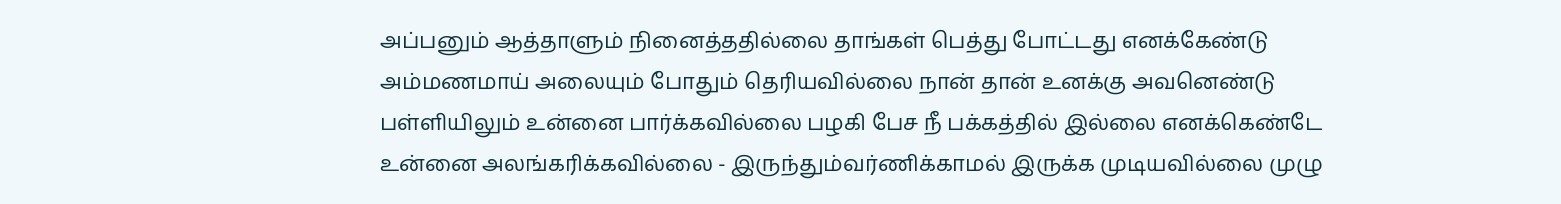அப்பனும் ஆத்தாளும் நினைத்ததில்லை தாங்கள் பெத்து போட்டது எனக்கேண்டு அம்மணமாய் அலையும் போதும் தெரியவில்லை நான் தான் உனக்கு அவனெண்டு பள்ளியிலும் உன்னை பார்க்கவில்லை பழகி பேச நீ பக்கத்தில் இல்லை எனக்கெண்டே உன்னை அலங்கரிக்கவில்லை - இருந்தும்வர்ணிக்காமல் இருக்க முடியவில்லை முழு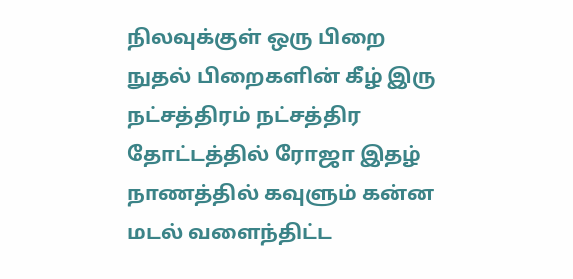நிலவுக்குள் ஒரு பிறை நுதல் பிறைகளின் கீழ் இரு நட்சத்திரம் நட்சத்திர தோட்டத்தில் ரோஜா இதழ் நாணத்தில் கவுளும் கன்ன மடல் வளைந்திட்ட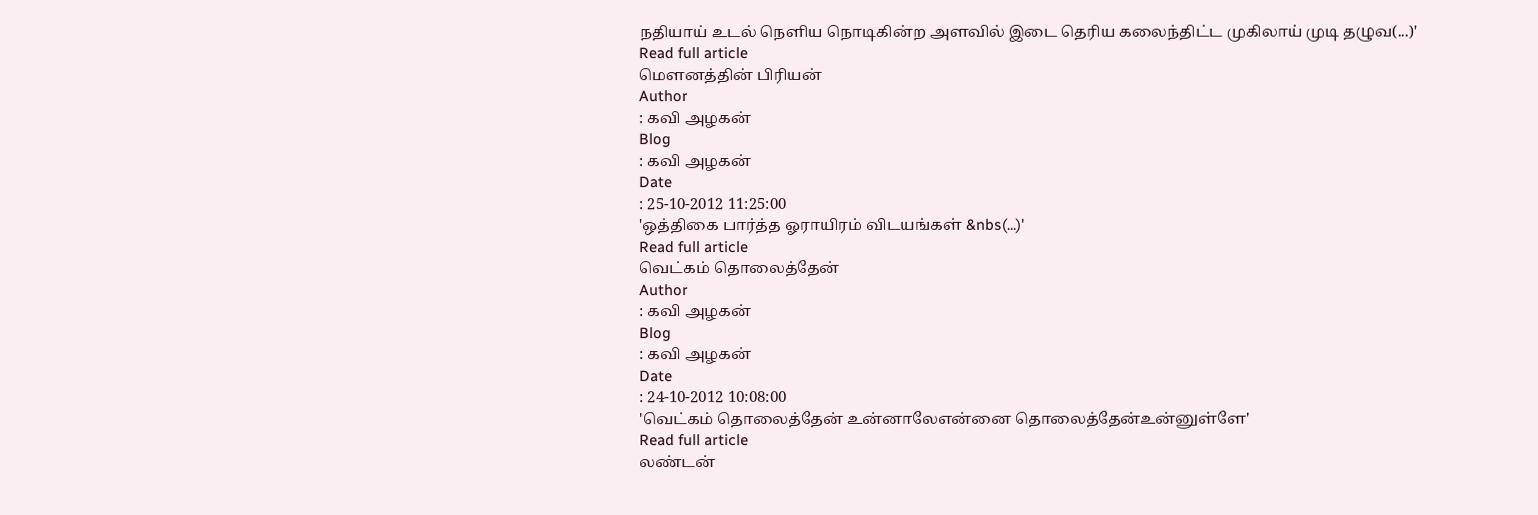நதியாய் உடல் நெளிய நொடிகின்ற அளவில் இடை தெரிய கலைந்திட்ட முகிலாய் முடி தழுவ(...)'
Read full article
மௌனத்தின் பிரியன்
Author
: கவி அழகன்
Blog
: கவி அழகன்
Date
: 25-10-2012 11:25:00
'ஒத்திகை பார்த்த ஓராயிரம் விடயங்கள் &nbs(...)'
Read full article
வெட்கம் தொலைத்தேன்
Author
: கவி அழகன்
Blog
: கவி அழகன்
Date
: 24-10-2012 10:08:00
'வெட்கம் தொலைத்தேன் உன்னாலேஎன்னை தொலைத்தேன்உன்னுள்ளே'
Read full article
லண்டன்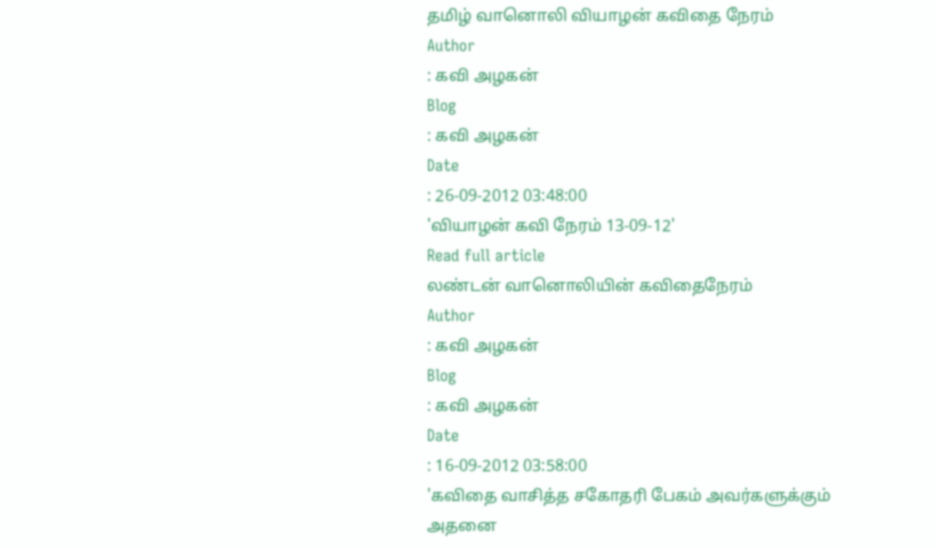தமிழ் வானொலி வியாழன் கவிதை நேரம்
Author
: கவி அழகன்
Blog
: கவி அழகன்
Date
: 26-09-2012 03:48:00
'வியாழன் கவி நேரம் 13-09-12'
Read full article
லண்டன் வானொலியின் கவிதைநேரம்
Author
: கவி அழகன்
Blog
: கவி அழகன்
Date
: 16-09-2012 03:58:00
'கவிதை வாசித்த சகோதரி பேகம் அவர்களுக்கும் அதனை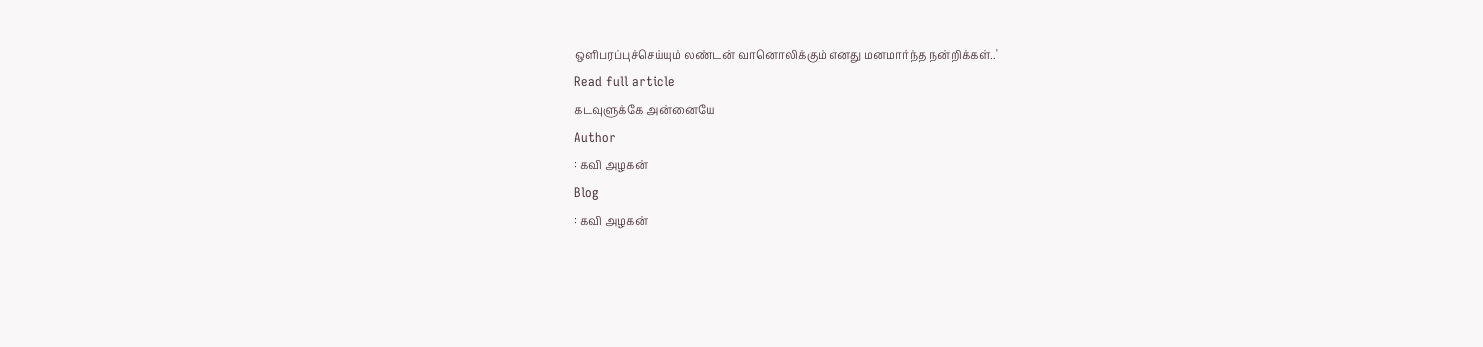ஒளிபரப்புச்செய்யும் லண்டன் வானொலிக்கும் எனது மனமார்ந்த நன்றிக்கள்..'
Read full article
கடவுளுக்கே அன்னையே
Author
: கவி அழகன்
Blog
: கவி அழகன்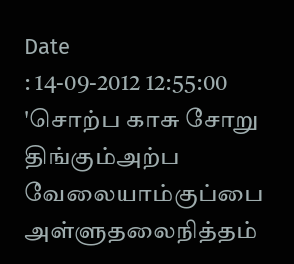Date
: 14-09-2012 12:55:00
'சொற்ப காசு சோறு திங்கும்அற்ப வேலையாம்குப்பை அள்ளுதலைநித்தம்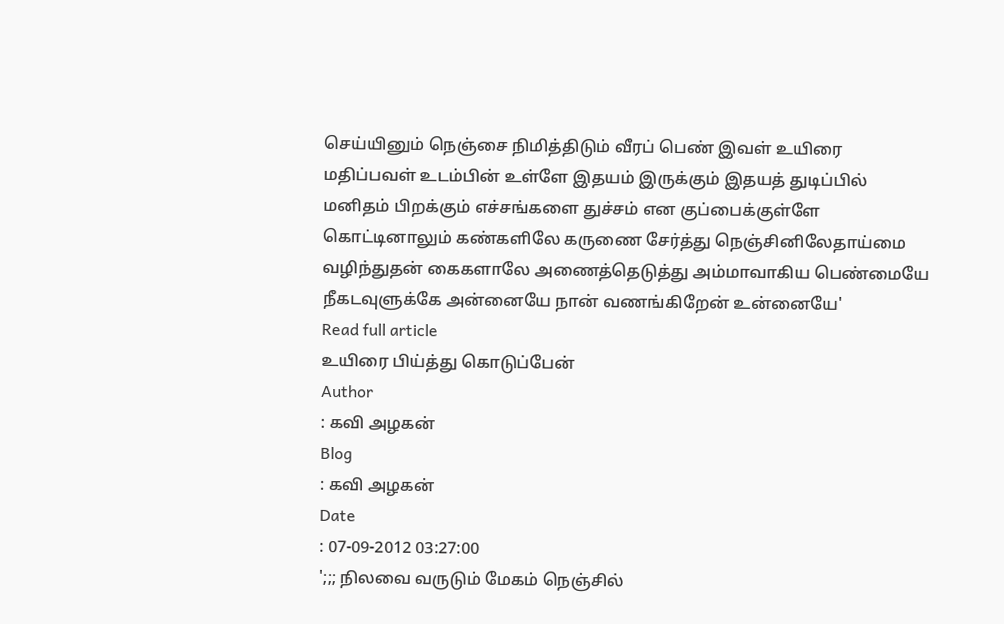செய்யினும் நெஞ்சை நிமித்திடும் வீரப் பெண் இவள் உயிரை மதிப்பவள் உடம்பின் உள்ளே இதயம் இருக்கும் இதயத் துடிப்பில் மனிதம் பிறக்கும் எச்சங்களை துச்சம் என குப்பைக்குள்ளே கொட்டினாலும் கண்களிலே கருணை சேர்த்து நெஞ்சினிலேதாய்மை வழிந்துதன் கைகளாலே அணைத்தெடுத்து அம்மாவாகிய பெண்மையே நீகடவுளுக்கே அன்னையே நான் வணங்கிறேன் உன்னையே'
Read full article
உயிரை பிய்த்து கொடுப்பேன்
Author
: கவி அழகன்
Blog
: கவி அழகன்
Date
: 07-09-2012 03:27:00
';;; நிலவை வருடும் மேகம் நெஞ்சில்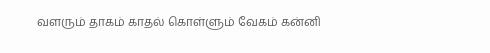வளரும் தாகம் காதல் கொள்ளும் வேகம் கன்னி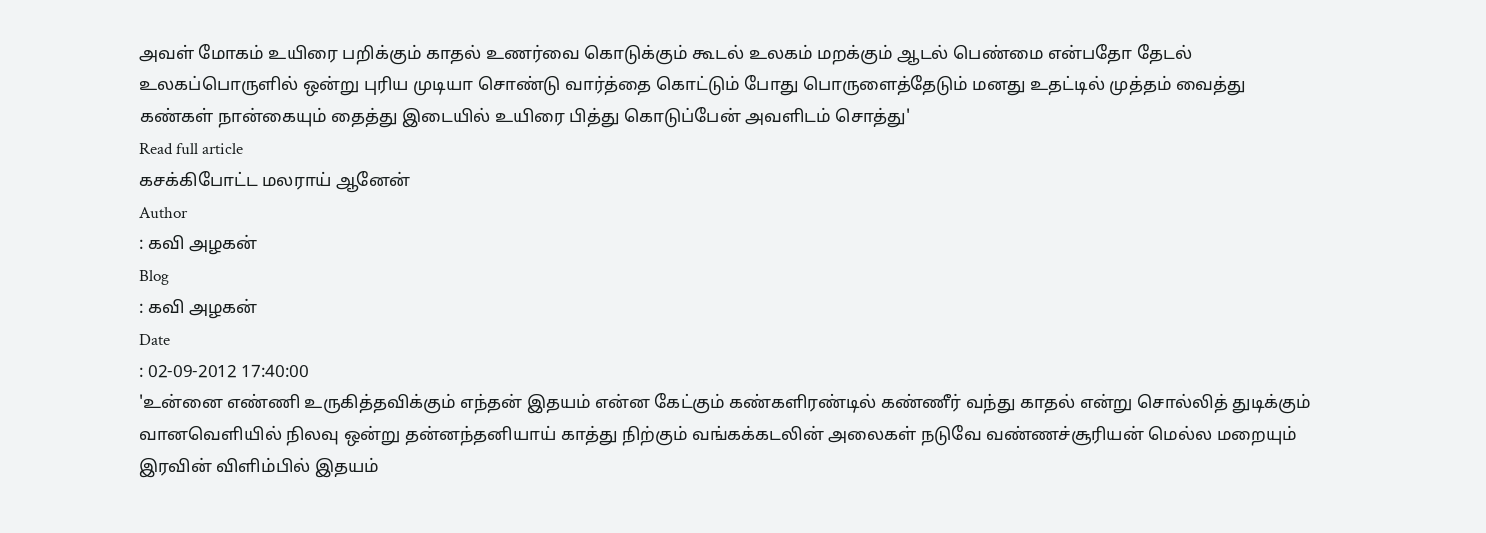அவள் மோகம் உயிரை பறிக்கும் காதல் உணர்வை கொடுக்கும் கூடல் உலகம் மறக்கும் ஆடல் பெண்மை என்பதோ தேடல் உலகப்பொருளில் ஒன்று புரிய முடியா சொண்டு வார்த்தை கொட்டும் போது பொருளைத்தேடும் மனது உதட்டில் முத்தம் வைத்து கண்கள் நான்கையும் தைத்து இடையில் உயிரை பித்து கொடுப்பேன் அவளிடம் சொத்து'
Read full article
கசக்கிபோட்ட மலராய் ஆனேன்
Author
: கவி அழகன்
Blog
: கவி அழகன்
Date
: 02-09-2012 17:40:00
'உன்னை எண்ணி உருகித்தவிக்கும் எந்தன் இதயம் என்ன கேட்கும் கண்களிரண்டில் கண்ணீர் வந்து காதல் என்று சொல்லித் துடிக்கும் வானவெளியில் நிலவு ஒன்று தன்னந்தனியாய் காத்து நிற்கும் வங்கக்கடலின் அலைகள் நடுவே வண்ணச்சூரியன் மெல்ல மறையும் இரவின் விளிம்பில் இதயம்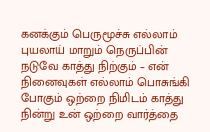கனக்கும் பெருமூச்சு எல்லாம் புயலாய் மாறும் நெருப்பின் நடுவே காத்து நிற்கும் – என் நினைவுகள் எல்லாம் பொசுங்கி போகும் ஒற்றை நிமிடம் காத்து நின்று உன் ஒற்றை வார்த்தை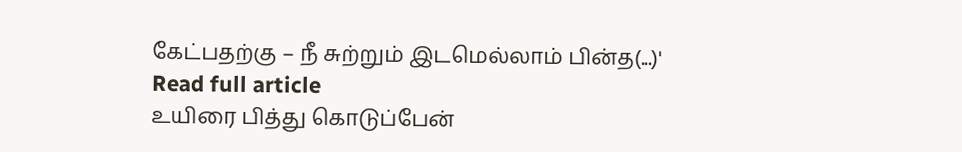கேட்பதற்கு – நீ சுற்றும் இடமெல்லாம் பின்த(...)'
Read full article
உயிரை பித்து கொடுப்பேன்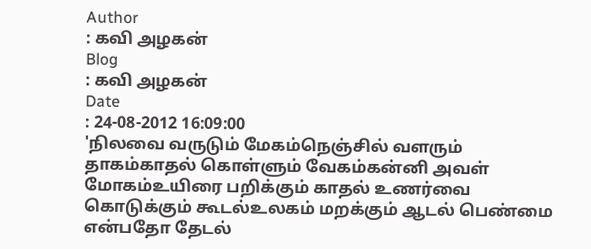Author
: கவி அழகன்
Blog
: கவி அழகன்
Date
: 24-08-2012 16:09:00
'நிலவை வருடும் மேகம்நெஞ்சில் வளரும் தாகம்காதல் கொள்ளும் வேகம்கன்னி அவள் மோகம்உயிரை பறிக்கும் காதல் உணர்வை கொடுக்கும் கூடல்உலகம் மறக்கும் ஆடல் பெண்மை என்பதோ தேடல்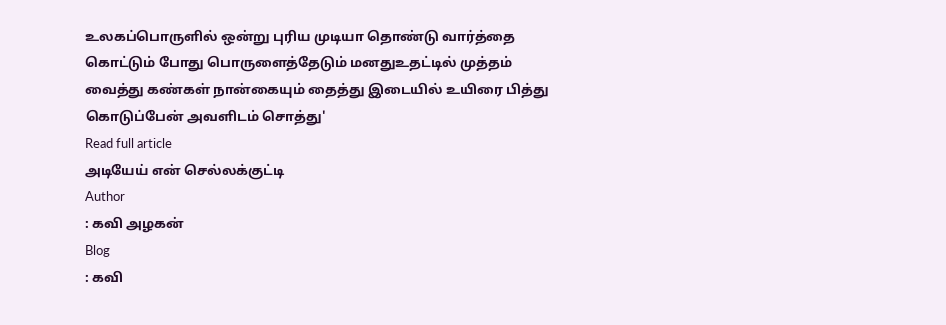உலகப்பொருளில் ஒன்று புரிய முடியா தொண்டு வார்த்தை கொட்டும் போது பொருளைத்தேடும் மனதுஉதட்டில் முத்தம் வைத்து கண்கள் நான்கையும் தைத்து இடையில் உயிரை பித்து கொடுப்பேன் அவளிடம் சொத்து'
Read full article
அடியேய் என் செல்லக்குட்டி
Author
: கவி அழகன்
Blog
: கவி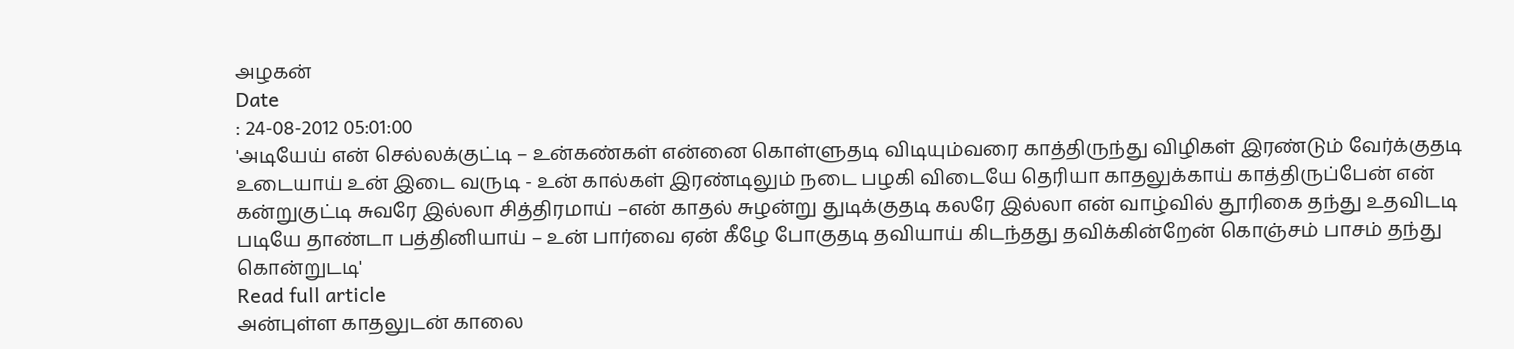அழகன்
Date
: 24-08-2012 05:01:00
'அடியேய் என் செல்லக்குட்டி – உன்கண்கள் என்னை கொள்ளுதடி விடியும்வரை காத்திருந்து விழிகள் இரண்டும் வேர்க்குதடி உடையாய் உன் இடை வருடி - உன் கால்கள் இரண்டிலும் நடை பழகி விடையே தெரியா காதலுக்காய் காத்திருப்பேன் என் கன்றுகுட்டி சுவரே இல்லா சித்திரமாய் –என் காதல் சுழன்று துடிக்குதடி கலரே இல்லா என் வாழ்வில் தூரிகை தந்து உதவிடடி படியே தாண்டா பத்தினியாய் – உன் பார்வை ஏன் கீழே போகுதடி தவியாய் கிடந்தது தவிக்கின்றேன் கொஞ்சம் பாசம் தந்து கொன்றுடடி'
Read full article
அன்புள்ள காதலுடன் காலை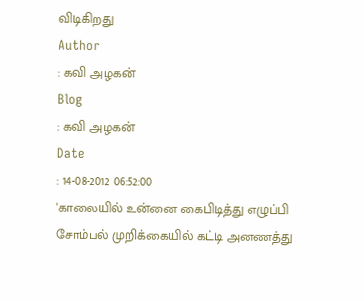விடிகிறது
Author
: கவி அழகன்
Blog
: கவி அழகன்
Date
: 14-08-2012 06:52:00
'காலையில் உன்னை கைபிடித்து எழுப்பி சோம்பல் முறிக்கையில் கட்டி அனணத்து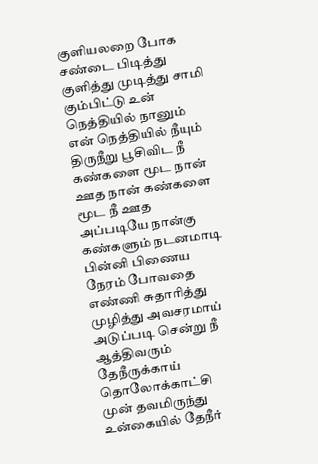குளியலறை போக சண்டை பிடித்து குளித்து முடித்து சாமி கும்பிட்டு உன் நெத்தியில் நானும் என் நெத்தியில் நீயும் திருநீறு பூசிவிட நீ கண்களை மூட நான் ஊத நான் கண்களை மூட நீ ஊத அப்படியே நான்கு கண்களும் நடனமாடி பின்னி பிணைய நேரம் போவதை எண்ணி சுதாரித்து முழித்து அவசரமாய் அடுப்படி சென்று நீ ஆத்திவரும் தேநீருக்காய் தொலோக்காட்சி முன் தவமிருந்து உன்கையில் தேநீர்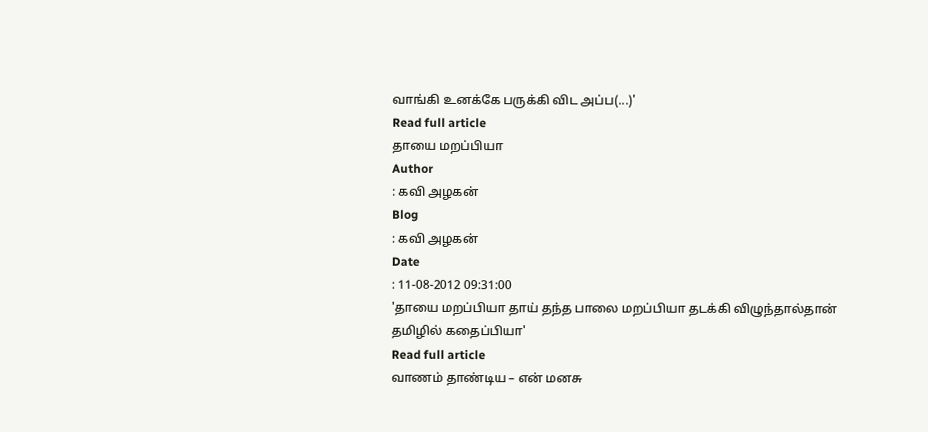வாங்கி உனக்கே பருக்கி விட அப்ப(...)'
Read full article
தாயை மறப்பியா
Author
: கவி அழகன்
Blog
: கவி அழகன்
Date
: 11-08-2012 09:31:00
'தாயை மறப்பியா தாய் தந்த பாலை மறப்பியா தடக்கி விழுந்தால்தான் தமிழில் கதைப்பியா'
Read full article
வாணம் தாண்டிய – என் மனசு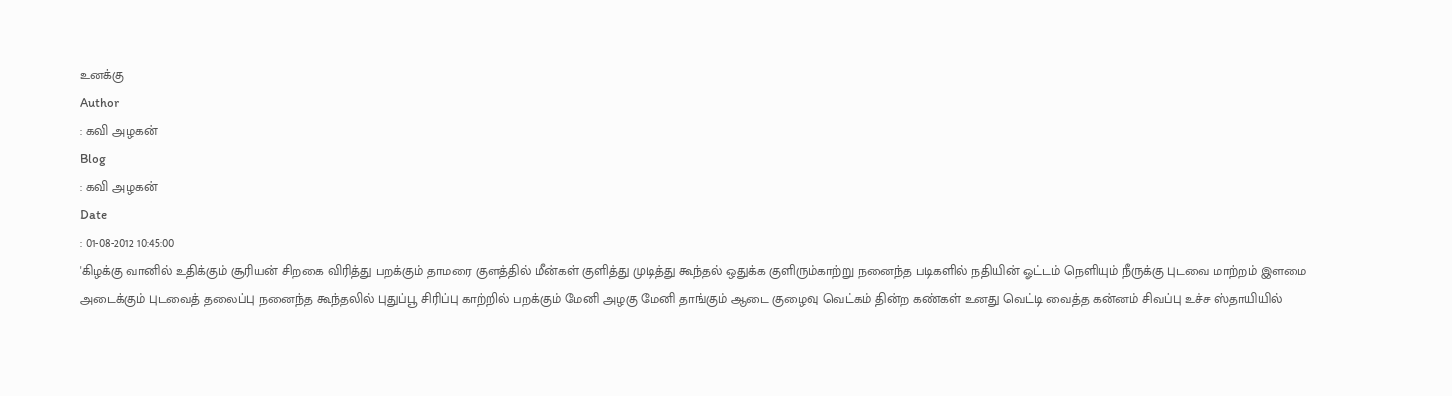உனக்கு
Author
: கவி அழகன்
Blog
: கவி அழகன்
Date
: 01-08-2012 10:45:00
'கிழக்கு வானில் உதிக்கும் சூரியன் சிறகை விரித்து பறக்கும் தாமரை குளத்தில் மீன்கள் குளித்து முடித்து கூந்தல் ஒதுக்க குளிரும்காற்று நனைந்த படிகளில் நதியின் ஓட்டம் நெளியும் நீருக்கு புடவை மாற்றம் இளமை அடைக்கும் புடவைத் தலைப்பு நனைந்த கூந்தலில் புதுப்பூ சிரிப்பு காற்றில் பறக்கும் மேனி அழகு மேனி தாங்கும் ஆடை குழைவு வெட்கம் தின்ற கண்கள் உனது வெட்டி வைத்த கன்னம் சிவப்பு உச்ச ஸ்தாயியில்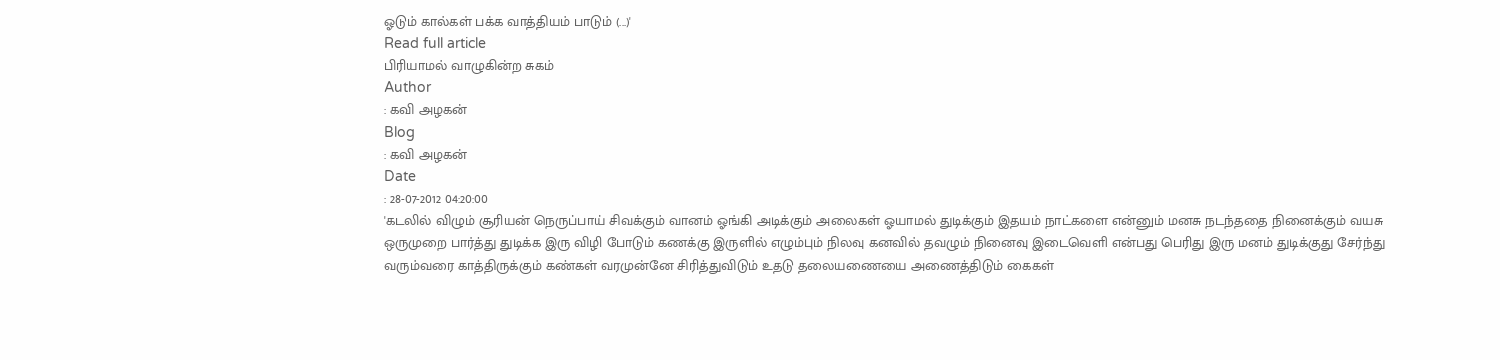ஓடும் கால்கள் பக்க வாத்தியம் பாடும் (...)'
Read full article
பிரியாமல் வாழுகின்ற சுகம்
Author
: கவி அழகன்
Blog
: கவி அழகன்
Date
: 28-07-2012 04:20:00
'கடலில் விழும் சூரியன் நெருப்பாய் சிவக்கும் வானம் ஓங்கி அடிக்கும் அலைகள் ஓயாமல் துடிக்கும் இதயம் நாட்களை என்னும் மனசு நடந்ததை நினைக்கும் வயசு ஒருமுறை பார்த்து துடிக்க இரு விழி போடும் கணக்கு இருளில் எழும்பும் நிலவு கனவில் தவழும் நினைவு இடைவெளி என்பது பெரிது இரு மனம் துடிக்குது சேர்ந்து வரும்வரை காத்திருக்கும் கண்கள் வரமுன்னே சிரித்துவிடும் உதடு தலையணையை அணைத்திடும் கைகள்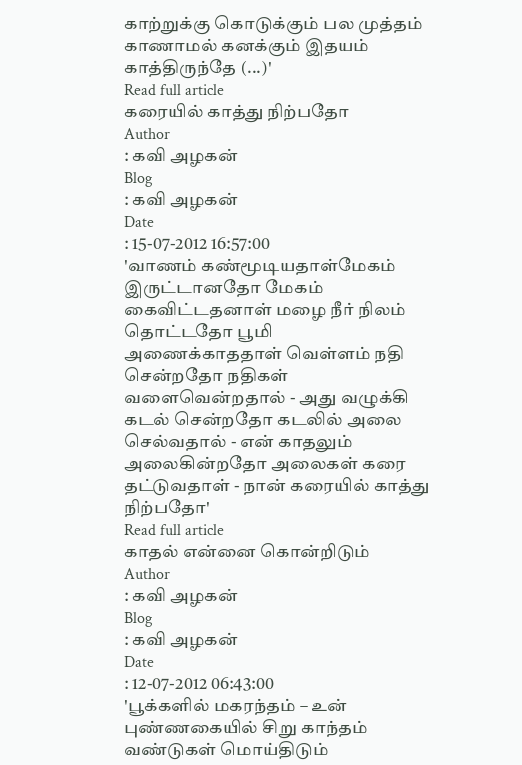காற்றுக்கு கொடுக்கும் பல முத்தம் காணாமல் கனக்கும் இதயம் காத்திருந்தே (...)'
Read full article
கரையில் காத்து நிற்பதோ
Author
: கவி அழகன்
Blog
: கவி அழகன்
Date
: 15-07-2012 16:57:00
'வாணம் கண்மூடியதாள்மேகம் இருட்டானதோ மேகம் கைவிட்டதனாள் மழை நீர் நிலம் தொட்டதோ பூமி அணைக்காததாள் வெள்ளம் நதி சென்றதோ நதிகள் வளைவென்றதால் - அது வழுக்கி கடல் சென்றதோ கடலில் அலை செல்வதால் - என் காதலும் அலைகின்றதோ அலைகள் கரை தட்டுவதாள் - நான் கரையில் காத்து நிற்பதோ'
Read full article
காதல் என்னை கொன்றிடும்
Author
: கவி அழகன்
Blog
: கவி அழகன்
Date
: 12-07-2012 06:43:00
'பூக்களில் மகரந்தம் – உன் புண்ணகையில் சிறு காந்தம் வண்டுகள் மொய்திடும்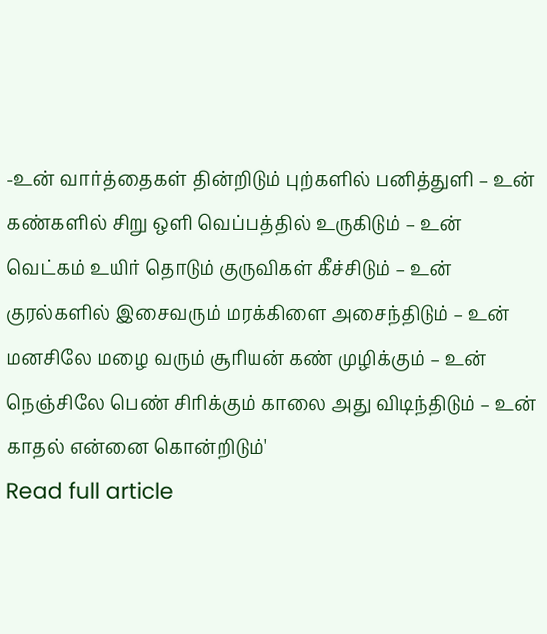-உன் வார்த்தைகள் தின்றிடும் புற்களில் பனித்துளி – உன் கண்களில் சிறு ஒளி வெப்பத்தில் உருகிடும் – உன் வெட்கம் உயிர் தொடும் குருவிகள் கீச்சிடும் – உன் குரல்களில் இசைவரும் மரக்கிளை அசைந்திடும் – உன் மனசிலே மழை வரும் சூரியன் கண் முழிக்கும் – உன் நெஞ்சிலே பெண் சிரிக்கும் காலை அது விடிந்திடும் – உன் காதல் என்னை கொன்றிடும்'
Read full article